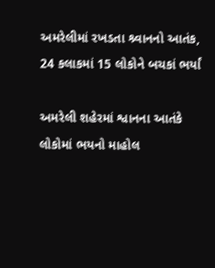અમરેલીમાં રખડતા શ્ર્વાનનો આતંક, 24 કલાકમાં 15 લોકોને બચકાં ભર્યાં

અમરેલી શહેરમાં શ્વાનના આતંકે લોકોમાં ભયનો માહોલ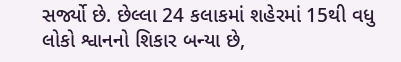સર્જ્યો છે. છેલ્લા 24 કલાકમાં શહેરમાં 15થી વધુ લોકો શ્વાનનો શિકાર બન્યા છે,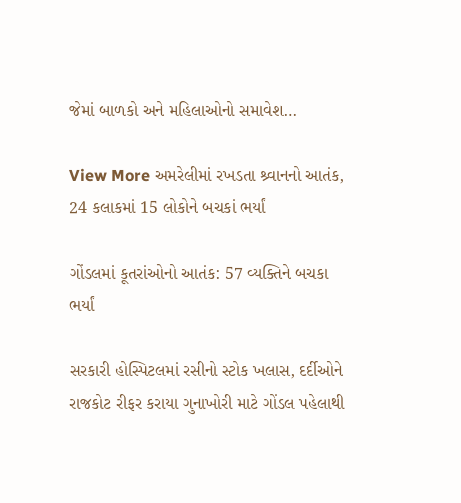જેમાં બાળકો અને મહિલાઓનો સમાવેશ…

View More અમરેલીમાં રખડતા શ્ર્વાનનો આતંક, 24 કલાકમાં 15 લોકોને બચકાં ભર્યાં

ગોંડલમાં કૂતરાંઓનો આતંક: 57 વ્યક્તિને બચકા ભર્યાં

સરકારી હોસ્પિટલમાં રસીનો સ્ટોક ખલાસ, દર્દીઓને રાજકોટ રીફર કરાયા ગુનાખોરી માટે ગોંડલ પહેલાથી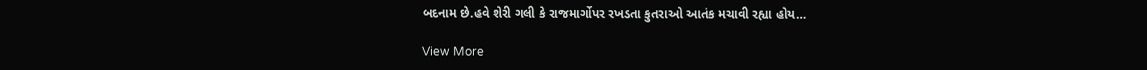બદનામ છે.હવે શેરી ગલી કે રાજમાર્ગોપર રખડતા કુતરાઓ આતંક મચાવી રહ્યા હોય…

View More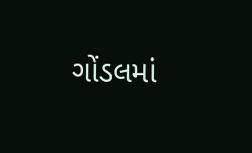ગોંડલમાં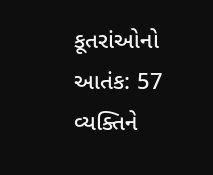કૂતરાંઓનો આતંક: 57 વ્યક્તિને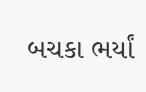બચકા ભર્યાં